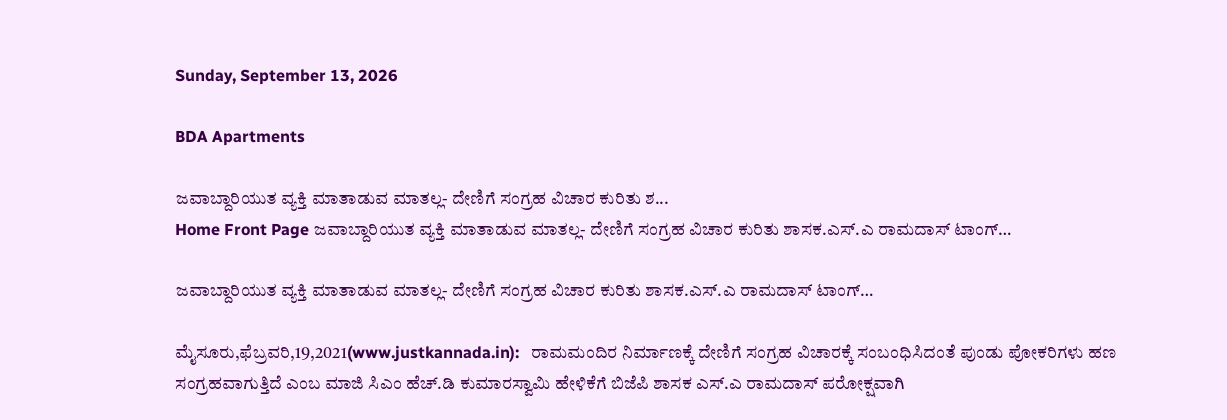Sunday, September 13, 2026

BDA Apartments

ಜವಾಬ್ದಾರಿಯುತ ವ್ಯಕ್ತಿ ಮಾತಾಡುವ ಮಾತಲ್ಲ- ದೇಣಿಗೆ ಸಂಗ್ರಹ ವಿಚಾರ ಕುರಿತು ಶ...
Home Front Page ಜವಾಬ್ದಾರಿಯುತ ವ್ಯಕ್ತಿ ಮಾತಾಡುವ ಮಾತಲ್ಲ- ದೇಣಿಗೆ ಸಂಗ್ರಹ ವಿಚಾರ ಕುರಿತು ಶಾಸಕ.ಎಸ್.ಎ ರಾಮದಾಸ್ ಟಾಂಗ್…

ಜವಾಬ್ದಾರಿಯುತ ವ್ಯಕ್ತಿ ಮಾತಾಡುವ ಮಾತಲ್ಲ- ದೇಣಿಗೆ ಸಂಗ್ರಹ ವಿಚಾರ ಕುರಿತು ಶಾಸಕ.ಎಸ್.ಎ ರಾಮದಾಸ್ ಟಾಂಗ್…

ಮೈಸೂರು,ಫೆಬ್ರವರಿ,19,2021(www.justkannada.in):   ರಾಮಮಂದಿರ ನಿರ್ಮಾಣಕ್ಕೆ ದೇಣಿಗೆ ಸಂಗ್ರಹ ವಿಚಾರಕ್ಕೆ ಸಂಬಂಧಿಸಿದಂತೆ ಪುಂಡು ಪೋಕರಿಗಳು ಹಣ ಸಂಗ್ರಹವಾಗುತ್ತಿದೆ ಎಂಬ ಮಾಜಿ ಸಿಎಂ ಹೆಚ್.ಡಿ ಕುಮಾರಸ್ವಾಮಿ ಹೇಳಿಕೆಗೆ ಬಿಜೆಪಿ ಶಾಸಕ ಎಸ್.ಎ ರಾಮದಾಸ್ ಪರೋಕ್ಷವಾಗಿ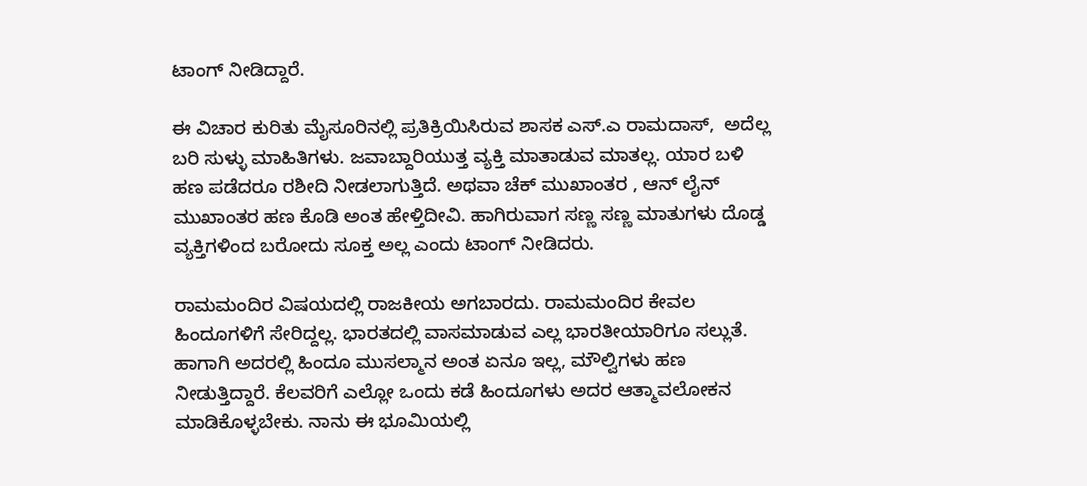ಟಾಂಗ್ ನೀಡಿದ್ದಾರೆ.

ಈ ವಿಚಾರ ಕುರಿತು ಮೈಸೂರಿನಲ್ಲಿ ಪ್ರತಿಕ್ರಿಯಿಸಿರುವ ಶಾಸಕ ಎಸ್.ಎ ರಾಮದಾಸ್,  ಅದೆಲ್ಲ ಬರಿ ಸುಳ್ಳು ಮಾಹಿತಿಗಳು. ಜವಾಬ್ದಾರಿಯುತ್ತ ವ್ಯಕ್ತಿ ಮಾತಾಡುವ ಮಾತಲ್ಲ. ಯಾರ ಬಳಿ ಹಣ ಪಡೆದರೂ ರಶೀದಿ ನೀಡಲಾಗುತ್ತಿದೆ. ಅಥವಾ ಚೆಕ್ ಮುಖಾಂತರ , ಆನ್ ಲೈನ್ ಮುಖಾಂತರ ಹಣ ಕೊಡಿ ಅಂತ ಹೇಳ್ತಿದೀವಿ. ಹಾಗಿರುವಾಗ ಸಣ್ಣ ಸಣ್ಣ ಮಾತುಗಳು ದೊಡ್ಡ ವ್ಯಕ್ತಿಗಳಿಂದ ಬರೋದು ಸೂಕ್ತ ಅಲ್ಲ ಎಂದು ಟಾಂಗ್ ನೀಡಿದರು.

ರಾಮಮಂದಿರ ವಿಷಯದಲ್ಲಿ ರಾಜಕೀಯ ಅಗಬಾರದು. ರಾಮಮಂದಿರ ಕೇವಲ ಹಿಂದೂಗಳಿಗೆ ಸೇರಿದ್ದಲ್ಲ. ಭಾರತದಲ್ಲಿ ವಾಸಮಾಡುವ ಎಲ್ಲ ಭಾರತೀಯಾರಿಗೂ ಸಲ್ಲುತೆ. ಹಾಗಾಗಿ ಅದರಲ್ಲಿ ಹಿಂದೂ ಮುಸಲ್ಮಾನ ಅಂತ ಏನೂ ಇಲ್ಲ, ಮೌಲ್ವಿಗಳು ಹಣ ನೀಡುತ್ತಿದ್ದಾರೆ. ಕೆಲವರಿಗೆ ಎಲ್ಲೋ ಒಂದು ಕಡೆ ಹಿಂದೂಗಳು ಅದರ ಆತ್ಮಾವಲೋಕನ ಮಾಡಿಕೊಳ್ಳಬೇಕು. ನಾನು ಈ ಭೂಮಿಯಲ್ಲಿ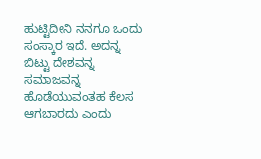ಹುಟ್ಟಿದೀನಿ ನನಗೂ ಒಂದು ಸಂಸ್ಕಾರ ಇದೆ. ಅದನ್ನ ಬಿಟ್ಟು ದೇಶವನ್ನ ಸಮಾಜವನ್ನ ಹೊಡೆಯುವಂತಹ ಕೆಲಸ ಆಗಬಾರದು ಎಂದು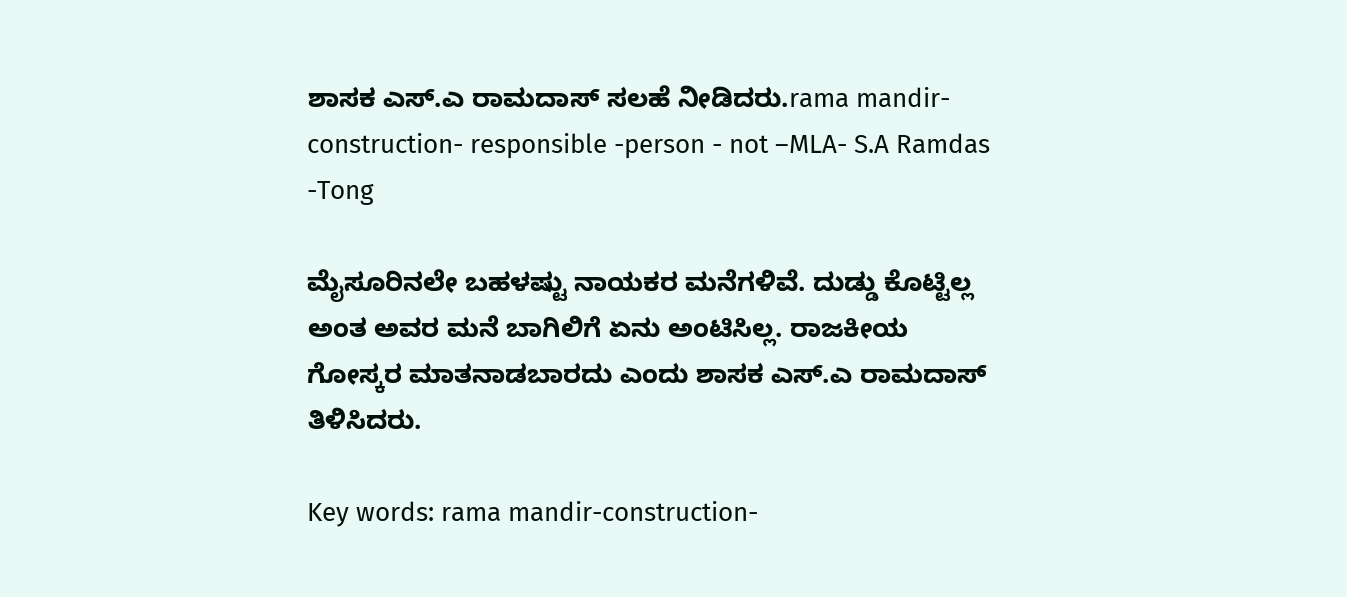ಶಾಸಕ ಎಸ್.ಎ ರಾಮದಾಸ್ ಸಲಹೆ ನೀಡಿದರು.rama mandir-construction- responsible -person - not –MLA- S.A Ramdas -Tong

ಮೈಸೂರಿನಲೇ ಬಹಳಷ್ಟು ನಾಯಕರ ಮನೆಗಳಿವೆ. ದುಡ್ಡು ಕೊಟ್ಟಿಲ್ಲ ಅಂತ ಅವರ ಮನೆ ಬಾಗಿಲಿಗೆ ಏನು ಅಂಟಿಸಿಲ್ಲ. ರಾಜಕೀಯ ಗೋಸ್ಕರ ಮಾತನಾಡಬಾರದು ಎಂದು ಶಾಸಕ ಎಸ್.ಎ ರಾಮದಾಸ್ ತಿಳಿಸಿದರು.

Key words: rama mandir-construction-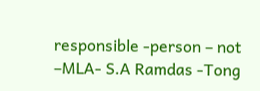responsible -person – not –MLA- S.A Ramdas -Tong